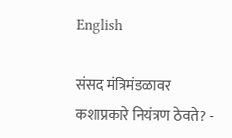English

संसद मंत्रिमंडळावर कशाप्रकारे नियंत्रण ठेवते? -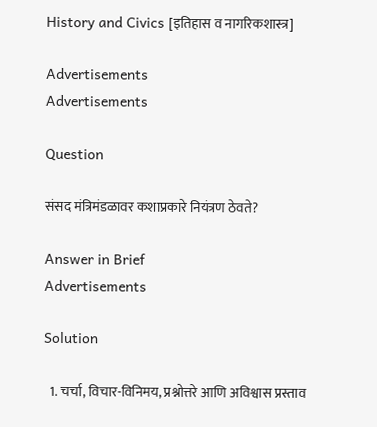History and Civics [इतिहास व नागरिकशास्त्र]

Advertisements
Advertisements

Question

संसद मंत्रिमंडळावर कशाप्रकारे नियंत्रण ठेवते?

Answer in Brief
Advertisements

Solution

  1. चर्चा, विचार-विनिमय, प्रश्नोत्तरे आणि अविश्वास प्रस्ताव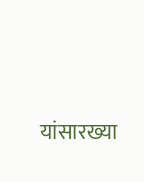यांसारख्या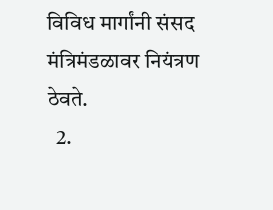विविध मार्गांनी संसद मंत्रिमंडळावर नियंत्रण ठेवते.
  2.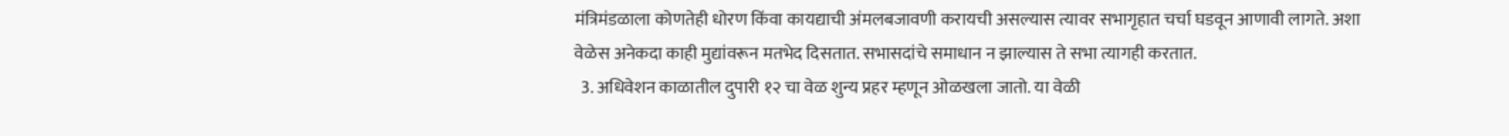मंत्रिमंडळाला कोणतेही धोरण किंवा कायद्याची अंमलबजावणी करायची असल्यास त्यावर सभागृहात चर्चा घडवून आणावी लागते. अशा वेळेस अनेकदा काही मुद्यांवरून मतभेद दिसतात. सभासदांचे समाधान न झाल्यास ते सभा त्यागही करतात.
  3. अधिवेशन काळातील दुपारी १२ चा वेळ शुन्य प्रहर म्हणून ओळखला जातो. या वेळी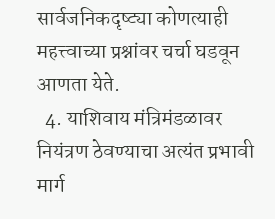सार्वजनिकदृष्ट्या कोणत्याही महत्त्वाच्या प्रश्नांवर चर्चा घडवून आणता येते.
  4. याशिवाय मंत्रिमंडळावर नियंत्रण ठेवण्याचा अत्यंत प्रभावी मार्ग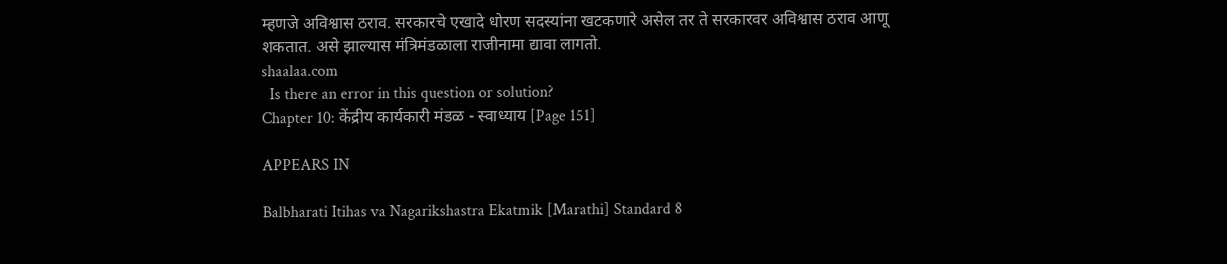म्हणजे अविश्वास ठराव. सरकारचे एखादे धोरण सदस्यांना खटकणारे असेल तर ते सरकारवर अविश्वास ठराव आणू शकतात. असे झाल्यास मंत्रिमंडळाला राजीनामा द्यावा लागतो.
shaalaa.com
  Is there an error in this question or solution?
Chapter 10: केंद्रीय कार्यकारी मंडळ - स्वाध्याय [Page 151]

APPEARS IN

Balbharati Itihas va Nagarikshastra Ekatmik [Marathi] Standard 8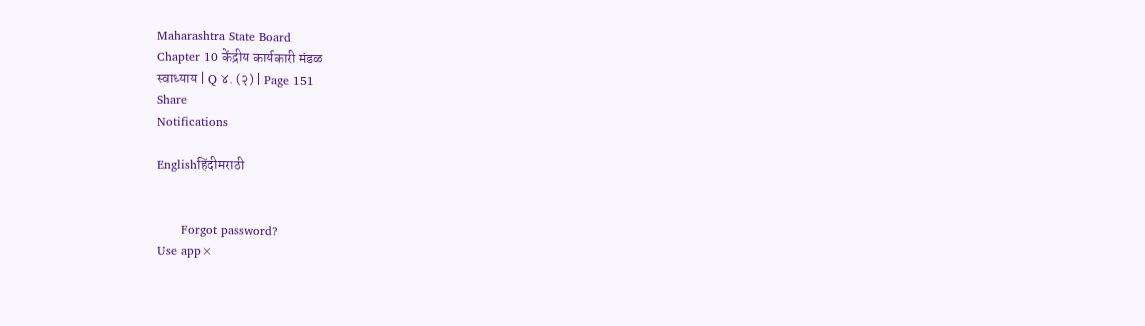Maharashtra State Board
Chapter 10 केंद्रीय कार्यकारी मंडळ
स्वाध्याय | Q ४. (२) | Page 151
Share
Notifications

Englishहिंदीमराठी


      Forgot password?
Use app×